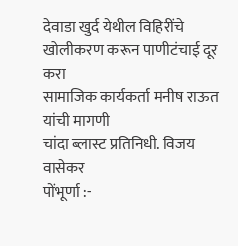देवाडा खुर्द येथील विहिरींचे खोलीकरण करून पाणीटंचाई दूर करा
सामाजिक कार्यकर्ता मनीष राऊत यांची मागणी
चांदा ब्लास्ट प्रतिनिधी. विजय वासेकर
पोंभूर्णा :-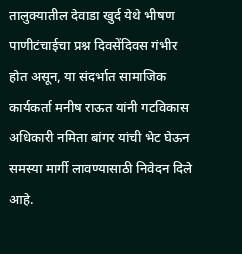तालुक्यातील देवाडा खुर्द येथे भीषण पाणीटंचाईचा प्रश्न दिवसेंदिवस गंभीर होत असून, या संदर्भात सामाजिक कार्यकर्ता मनीष राऊत यांनी गटविकास अधिकारी नमिता बांगर यांची भेट घेऊन समस्या मार्गी लावण्यासाठी निवेदन दिले आहे.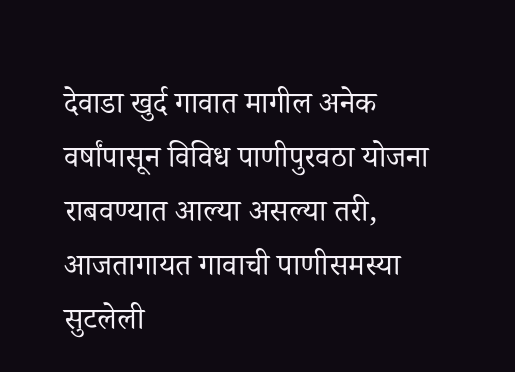देवाडा खुर्द गावात मागील अनेक वर्षांपासून विविध पाणीपुरवठा योजना राबवण्यात आल्या असल्या तरी, आजतागायत गावाची पाणीसमस्या सुटलेली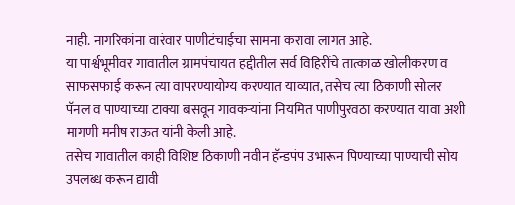नाही. नागरिकांना वारंवार पाणीटंचाईचा सामना करावा लागत आहे.
या पार्श्वभूमीवर गावातील ग्रामपंचायत हद्दीतील सर्व विहिरींचे तात्काळ खोलीकरण व साफसफाई करून त्या वापरण्यायोग्य करण्यात याव्यात, तसेच त्या ठिकाणी सोलर पॅनल व पाण्याच्या टाक्या बसवून गावकऱ्यांना नियमित पाणीपुरवठा करण्यात यावा अशी मागणी मनीष राऊत यांनी केली आहे.
तसेच गावातील काही विशिष्ट ठिकाणी नवीन हॅन्डपंप उभारून पिण्याच्या पाण्याची सोय उपलब्ध करून द्यावी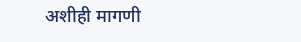अशीही मागणी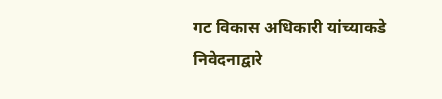गट विकास अधिकारी यांच्याकडे निवेदनाद्वारे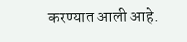करण्यात आली आहे.